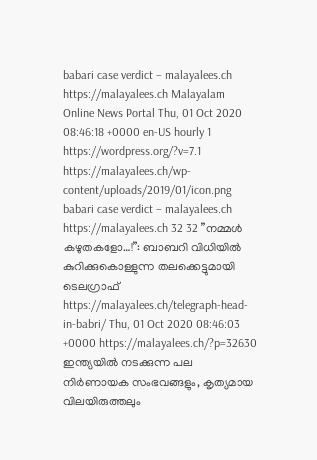babari case verdict – malayalees.ch https://malayalees.ch Malayalam Online News Portal Thu, 01 Oct 2020 08:46:18 +0000 en-US hourly 1 https://wordpress.org/?v=7.1 https://malayalees.ch/wp-content/uploads/2019/01/icon.png babari case verdict – malayalees.ch https://malayalees.ch 32 32 ”നമ്മള്‍ കഴുതകളോ…!”: ബാബറി വിധിയില്‍ കുറിക്കുകൊള്ളുന്ന തലക്കെട്ടുമായി ടെലഗ്രാഫ് https://malayalees.ch/telegraph-head-in-babri/ Thu, 01 Oct 2020 08:46:03 +0000 https://malayalees.ch/?p=32630 ഇന്ത്യയില്‍ നടക്കുന്ന പല നിര്‍ണായക സംഭവങ്ങളും, കൃത്യമായ വിലയിരുത്തലും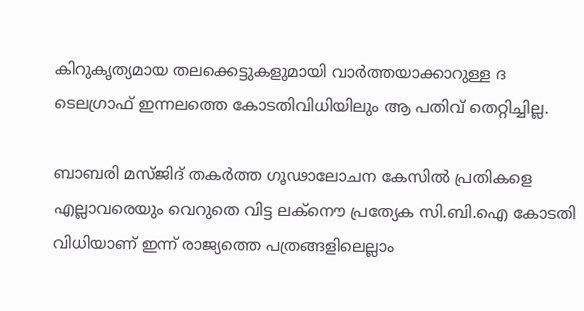കിറുകൃത്യമായ തലക്കെട്ടുകളുമായി വാര്‍ത്തയാക്കാറുള്ള ദ ടെലഗ്രാഫ് ഇന്നലത്തെ കോടതിവിധിയിലും ആ പതിവ് തെറ്റിച്ചില്ല.

ബാബരി മസ്ജിദ് തകര്‍ത്ത ഗൂഢാലോചന കേസിൽ പ്രതികളെ എല്ലാവരെയും വെറുതെ വിട്ട ലക്‍നൌ പ്രത്യേക സി.ബി.ഐ കോടതി വിധിയാണ് ഇന്ന് രാജ്യത്തെ പത്രങ്ങളിലെല്ലാം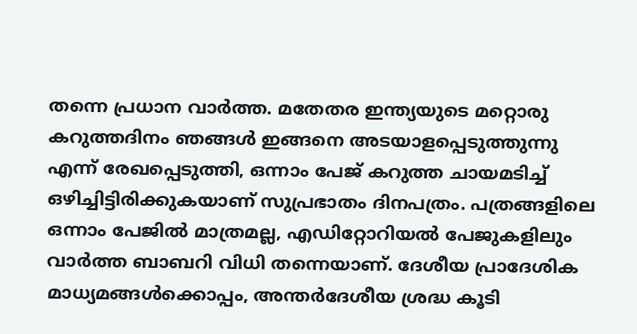തന്നെ പ്രധാന വാര്‍ത്ത. മതേതര ഇന്ത്യയുടെ മറ്റൊരു കറുത്തദിനം ഞങ്ങള്‍ ഇങ്ങനെ അടയാളപ്പെടുത്തുന്നു എന്ന് രേഖപ്പെടുത്തി, ഒന്നാം പേജ് കറുത്ത ചായമടിച്ച് ഒഴിച്ചിട്ടിരിക്കുകയാണ് സുപ്രഭാതം ദിനപത്രം. പത്രങ്ങളിലെ ഒന്നാം പേജില്‍ മാത്രമല്ല, എഡിറ്റോറിയല്‍ പേജുകളിലും വാര്‍ത്ത ബാബറി വിധി തന്നെയാണ്. ദേശീയ പ്രാദേശിക മാധ്യമങ്ങള്‍ക്കൊപ്പം, അന്തര്‍ദേശീയ ശ്രദ്ധ കൂടി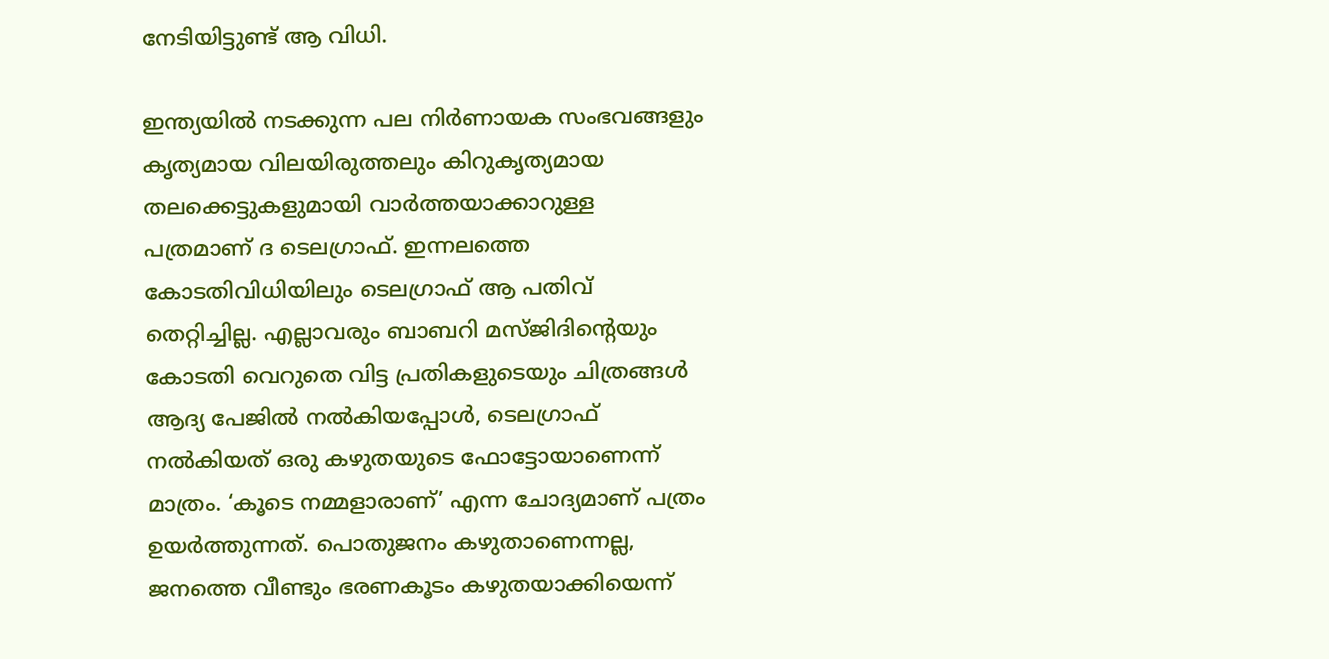നേടിയിട്ടുണ്ട് ആ വിധി.

ഇന്ത്യയില്‍ നടക്കുന്ന പല നിര്‍ണായക സംഭവങ്ങളും കൃത്യമായ വിലയിരുത്തലും കിറുകൃത്യമായ തലക്കെട്ടുകളുമായി വാര്‍ത്തയാക്കാറുള്ള പത്രമാണ് ദ ടെലഗ്രാഫ്. ഇന്നലത്തെ കോടതിവിധിയിലും ടെലഗ്രാഫ് ആ പതിവ് തെറ്റിച്ചില്ല. എല്ലാവരും ബാബറി മസ്ജിദിന്‍റെയും കോടതി വെറുതെ വിട്ട പ്രതികളുടെയും ചിത്രങ്ങള്‍ ആദ്യ പേജില്‍ നല്‍കിയപ്പോള്‍, ടെലഗ്രാഫ് നല്‍കിയത് ഒരു കഴുതയുടെ ഫോട്ടോയാണെന്ന് മാത്രം. ‘കൂടെ നമ്മളാരാണ്’ എന്ന ചോദ്യമാണ് പത്രം ഉയര്‍ത്തുന്നത്. പൊതുജനം കഴുതാണെന്നല്ല, ജനത്തെ വീണ്ടും ഭരണകൂടം കഴുതയാക്കിയെന്ന്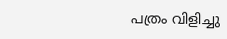പത്രം വിളിച്ചു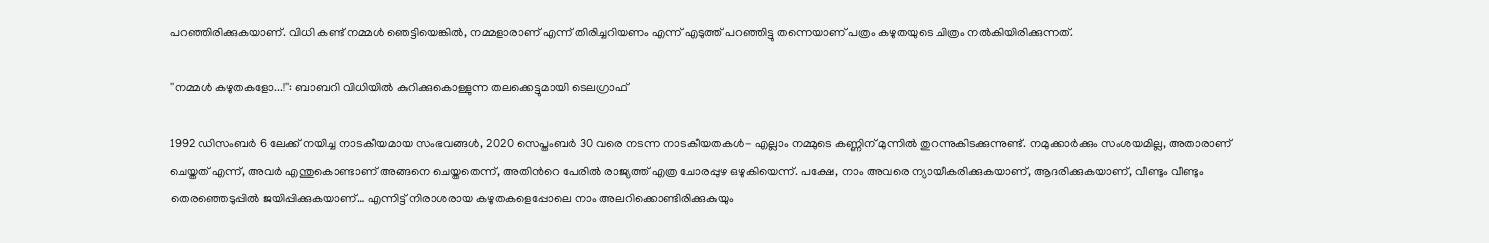പറഞ്ഞിരിക്കുകയാണ്. വിധി കണ്ട് നമ്മള്‍ ഞെട്ടിയെങ്കില്‍, നമ്മളാരാണ് എന്ന് തിരിച്ചറിയണം എന്ന് എടുത്ത് പറഞ്ഞിട്ടു തന്നെയാണ് പത്രം കഴുതയുടെ ചിത്രം നല്‍കിയിരിക്കുന്നത്.

''നമ്മള്‍ കഴുതകളോ...!'': ബാബറി വിധിയില്‍ കുറിക്കുകൊള്ളുന്ന തലക്കെട്ടുമായി ടെലഗ്രാഫ്

1992 ഡിസംബര്‍ 6 ലേക്ക് നയിച്ച നാടകീയമായ സംഭവങ്ങള്‍, 2020 സെപ്തംബര്‍ 30 വരെ നടന്ന നാടകീയതകള്‍- എല്ലാം നമ്മുടെ കണ്ണിന് മുന്നില്‍ തുറന്നുകിടക്കുന്നുണ്ട്. നമുക്കാര്‍ക്കും സംശയമില്ല, അതാരാണ് ചെയ്തത് എന്ന്, അവര്‍ എന്തുകൊണ്ടാണ് അങ്ങനെ ചെയ്തതെന്ന്, അതിന്‍റെ പേരില്‍ രാജ്യത്ത് എത്ര ചോരപ്പുഴ ഒഴുകിയെന്ന്. പക്ഷേ, നാം അവരെ ന്യായീകരിക്കുകയാണ്, ആദരിക്കുകയാണ്, വീണ്ടും വീണ്ടും തെരഞ്ഞെടുപ്പില്‍ ജയിപ്പിക്കുകയാണ്… എന്നിട്ട് നിരാശരായ കഴുതകളെപ്പോലെ നാം അലറിക്കൊണ്ടിരിക്കുകുയും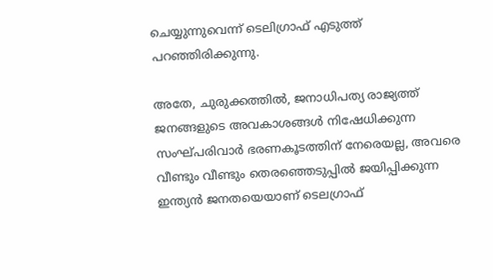ചെയ്യുന്നുവെന്ന് ടെലിഗ്രാഫ് എടുത്ത് പറഞ്ഞിരിക്കുന്നു.

അതേ, ചുരുക്കത്തില്‍, ജനാധിപത്യ രാജ്യത്ത് ജനങ്ങളുടെ അവകാശങ്ങള്‍ നിഷേധിക്കുന്ന സംഘ്പരിവാര്‍ ഭരണകൂടത്തിന് നേരെയല്ല, അവരെ വീണ്ടും വീണ്ടും തെരഞ്ഞെടുപ്പില്‍ ജയിപ്പിക്കുന്ന ഇന്ത്യന്‍ ജനതയെയാണ് ടെലഗ്രാഫ്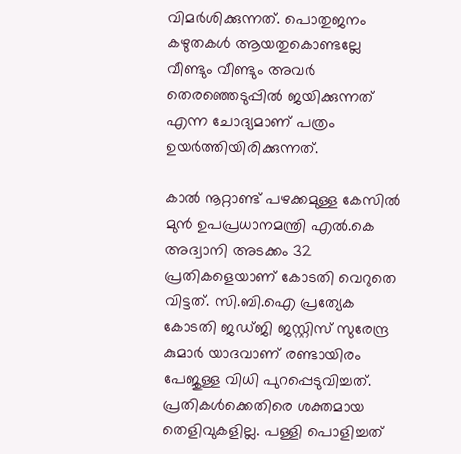വിമര്‍ശിക്കുന്നത്. പൊതുജനം കഴുതകള്‍ ആയതുകൊണ്ടല്ലേ വീണ്ടും വീണ്ടും അവര്‍ തെരഞ്ഞെടുപ്പില്‍ ജയിക്കുന്നത് എന്ന ചോദ്യമാണ് പത്രം ഉയര്‍ത്തിയിരിക്കുന്നത്.

കാൽ നൂറ്റാണ്ട് പഴക്കമുള്ള കേസില്‍ മുൻ ഉപപ്രധാനമന്ത്രി എൽ.കെ അദ്വാനി അടക്കം 32 പ്രതികളെയാണ് കോടതി വെറുതെ വിട്ടത്. സി.ബി.ഐ പ്രത്യേക കോടതി ജഡ്ജി ജസ്റ്റിസ് സുരേന്ദ്ര കുമാര്‍ യാദവാണ് രണ്ടായിരം പേജുള്ള വിധി പുറപ്പെടുവിച്ചത്. പ്രതികള്‍ക്കെതിരെ ശക്തമായ തെളിവുകളില്ല. പള്ളി പൊളിച്ചത്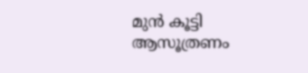മുന്‍ കൂട്ടി ആസൂത്രണം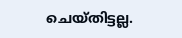ചെയ്തിട്ടല്ല.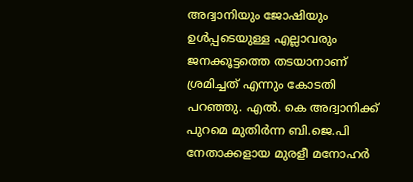അദ്വാനിയും ജോഷിയും ഉള്‍പ്പടെയുള്ള എല്ലാവരും ജനക്കൂട്ടത്തെ തടയാനാണ് ശ്രമിച്ചത് എന്നും കോടതി പറഞ്ഞു. എൽ. കെ അദ്വാനിക്ക് പുറമെ മുതിര്‍ന്ന ബി.ജെ.പി നേതാക്കളായ മുരളീ മനോഹര്‍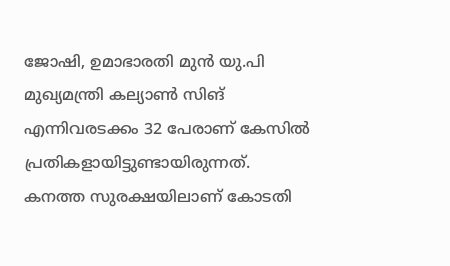ജോഷി, ഉമാഭാരതി മുൻ യു.പി മുഖ്യമന്ത്രി കല്യാൺ സിങ് എന്നിവരടക്കം 32 പേരാണ് കേസിൽ പ്രതികളായിട്ടുണ്ടായിരുന്നത്. കനത്ത സുരക്ഷയിലാണ് കോടതി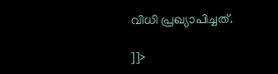വിധി പ്രഖ്യാപിച്ചത്.

]]>